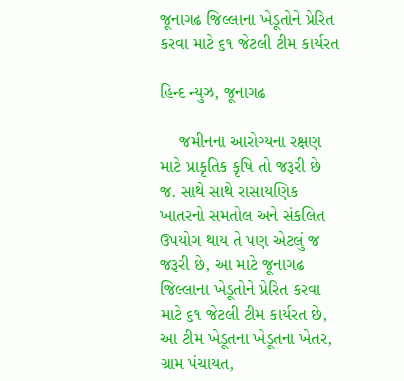જૂનાગઢ જિલ્લાના ખેડૂતોને પ્રેરિત કરવા માટે ૬૧ જેટલી ટીમ કાર્યરત

હિન્દ ન્યુઝ, જૂનાગઢ

    જમીનના આરોગ્યના રક્ષણ માટે પ્રાકૃતિક કૃષિ તો જરૂરી છે જ. સાથે સાથે રાસાયણિક ખાતરનો સમતોલ અને સંકલિત ઉપયોગ થાય તે પણ એટલું જ જરૂરી છે, આ માટે જૂનાગઢ જિલ્લાના ખેડૂતોને પ્રેરિત કરવા માટે ૬૧ જેટલી ટીમ કાર્યરત છે, આ ટીમ ખેડૂતના ખેડૂતના ખેતર, ગ્રામ પંચાયત,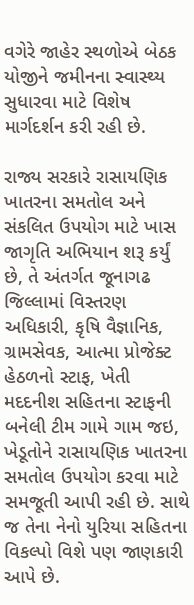વગેરે જાહેર સ્થળોએ બેઠક યોજીને જમીનના સ્વાસ્થ્ય સુધારવા માટે વિશેષ માર્ગદર્શન કરી રહી છે.

રાજ્ય સરકારે રાસાયણિક ખાતરના સમતોલ અને સંકલિત ઉપયોગ માટે ખાસ જાગૃતિ અભિયાન શરૂ કર્યું છે, તે અંતર્ગત જૂનાગઢ જિલ્લામાં વિસ્તરણ અધિકારી, કૃષિ વૈજ્ઞાનિક, ગ્રામસેવક, આત્મા પ્રોજેક્ટ હેઠળનો સ્ટાફ, ખેતી મદદનીશ સહિતના સ્ટાફની બનેલી ટીમ ગામે ગામ જઇ, ખેડૂતોને રાસાયણિક ખાતરના સમતોલ ઉપયોગ કરવા માટે સમજૂતી આપી રહી છે. સાથે જ તેના નેનો યુરિયા સહિતના વિકલ્પો વિશે પણ જાણકારી આપે છે.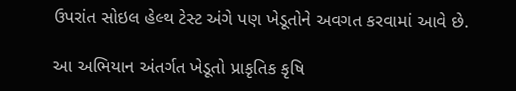ઉપરાંત સોઇલ હેલ્થ ટેસ્ટ અંગે પણ ખેડૂતોને અવગત કરવામાં આવે છે.

આ અભિયાન અંતર્ગત ખેડૂતો પ્રાકૃતિક કૃષિ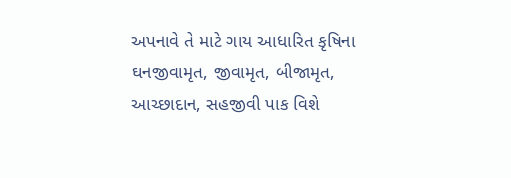અપનાવે તે માટે ગાય આધારિત કૃષિના ઘનજીવામૃત, જીવામૃત, બીજામૃત, આચ્છાદાન, સહજીવી પાક વિશે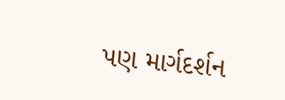પણ માર્ગદર્શન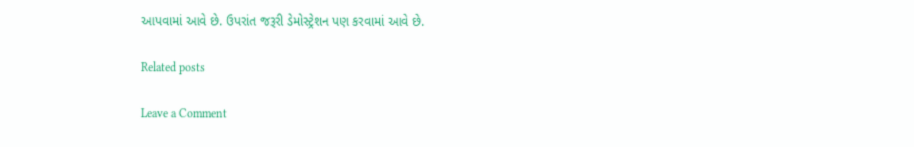આપવામાં આવે છે. ઉપરાંત જરૂરી ડેમોસ્ટ્રેશન પણ કરવામાં આવે છે.

Related posts

Leave a Comment